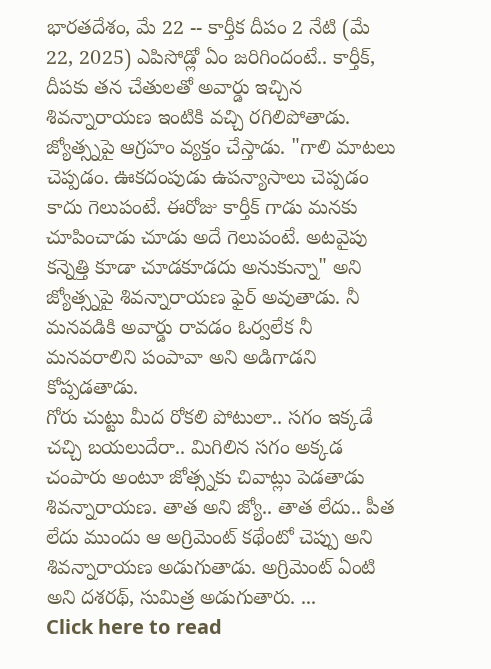భారతదేశం, మే 22 -- కార్తీక దీపం 2 నేటి (మే 22, 2025) ఎపిసోడ్లో ఏం జరిగిందంటే.. కార్తీక్, దీపకు తన చేతులతో అవార్డు ఇచ్చిన శివన్నారాయణ ఇంటికి వచ్చి రగిలిపోతాడు. జ్యోత్స్నపై ఆగ్రహం వ్యక్తం చేస్తాడు. "గాలి మాటలు చెప్పడం. ఊకదంపుడు ఉపన్యాసాలు చెప్పడం కాదు గెలుపంటే. ఈరోజు కార్తీక్ గాడు మనకు చూపించాడు చూడు అదే గెలుపంటే. అటవైపు కన్నెత్తి కూడా చూడకూడదు అనుకున్నా" అని జ్యోత్స్నపై శివన్నారాయణ ఫైర్ అవుతాడు. నీ మనవడికి అవార్డు రావడం ఓర్వలేక నీ మనవరాలిని పంపావా అని అడిగాడని కోప్పడతాడు.
గోరు చుట్టు మీద రోకలి పోటులా.. సగం ఇక్కడే చచ్చి బయలుదేరా.. మిగిలిన సగం అక్కడ చంపారు అంటూ జోత్స్నకు చివాట్లు పెడతాడు శివన్నారాయణ. తాత అని జ్యో.. తాత లేదు.. పీత లేదు ముందు ఆ అగ్రిమెంట్ కథేంటో చెప్పు అని శివన్నారాయణ అడుగుతాడు. అగ్రిమెంట్ ఏంటి అని దశరథ్, సుమిత్ర అడుగుతారు. ...
Click here to read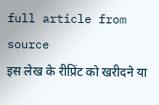full article from source
इस लेख के रीप्रिंट को खरीदने या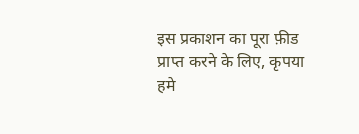इस प्रकाशन का पूरा फ़ीड प्राप्त करने के लिए, कृपया
हमे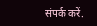संपर्क करें.